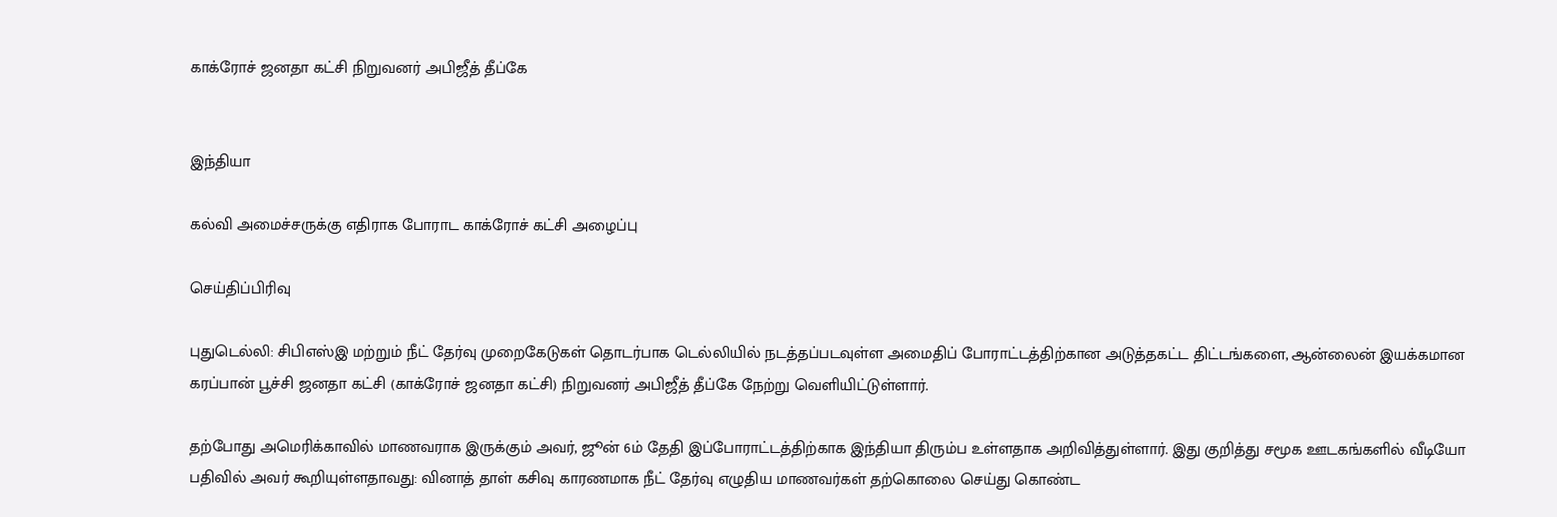காக்ரோச் ஜனதா கட்சி நிறுவனர் அபிஜீத் தீப்கே


இந்தியா

கல்வி அமைச்சருக்கு எதிராக போராட காக்ரோச் கட்சி அழைப்பு

செய்திப்பிரிவு

புதுடெல்லி: சிபிஎஸ்இ மற்றும் நீட் தேர்வு முறைகேடுகள் தொடர்பாக டெல்லியில் நடத்தப்படவுள்ள அமைதிப் போராட்டத்திற்கான அடுத்தகட்ட திட்டங்களை, ஆன்லைன் இயக்கமான கரப்பான் பூச்சி ஜனதா கட்சி (காக்ரோச் ஜனதா கட்சி) நிறுவனர் அபிஜீத் தீப்கே நேற்று வெளியிட்டுள்ளார்.

தற்போது அமெரிக்காவில் மாணவராக இருக்கும் அவர், ஜூன் 6ம் தேதி இப்போராட்டத்திற்காக இந்தியா திரும்ப உள்ளதாக அறிவித்துள்ளார். இது குறித்து சமூக ஊடகங்களில் வீடியோ பதிவில் அவர் கூறியுள்ளதாவது: வினாத் தாள் கசிவு காரணமாக நீட் தேர்வு எழுதிய மாணவர்கள் தற்கொலை செய்து கொண்ட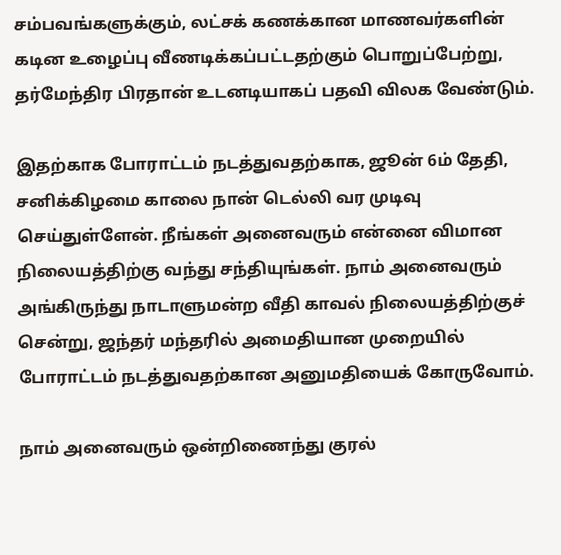சம்பவங்களுக்கும், லட்சக் கணக்கான மாணவர்களின் கடின உழைப்பு வீணடிக்கப்பட்டதற்கும் பொறுப்பேற்று, தர்மேந்திர பிரதான் உடனடியாகப் பதவி விலக வேண்டும்.

இதற்காக போராட்டம் நடத்துவதற்காக, ஜூன் 6ம் தேதி, சனிக்கிழமை காலை நான் டெல்லி வர முடிவு செய்துள்ளேன். நீங்கள் அனைவரும் என்னை விமான நிலையத்திற்கு வந்து சந்தியுங்கள். நாம் அனைவரும் அங்கிருந்து நாடாளுமன்ற வீதி காவல் நிலையத்திற்குச் சென்று, ஜந்தர் மந்தரில் அமைதியான முறையில் போராட்டம் நடத்துவதற்கான அனுமதியைக் கோருவோம்.

நாம் அனைவரும் ஒன்றிணைந்து குரல்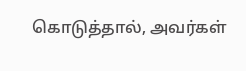கொடுத்தால், அவர்கள்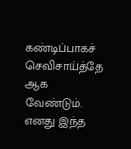கண்டிப்பாகச் செவிசாய்த்தே ஆக வேண்டும். எனது இந்த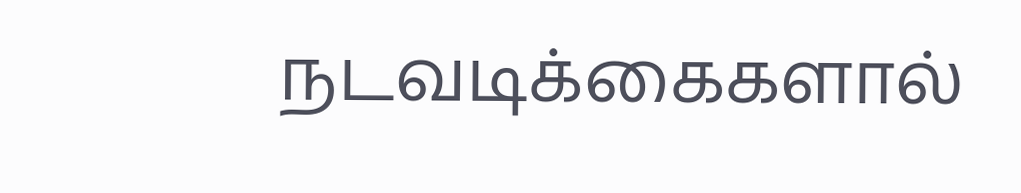நடவடிக்கைகளால்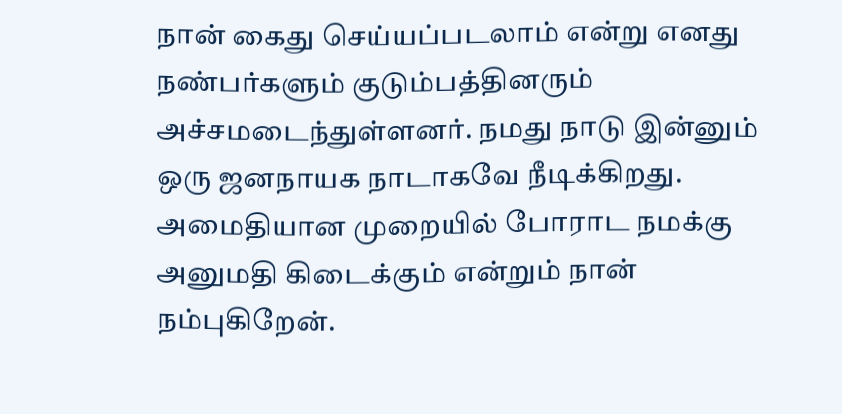நான் கைது செய்யப்படலாம் என்று எனது நண்பர்களும் குடும்பத்தினரும் அச்சமடைந்துள்ளனர். நமது நாடு இன்னும் ஒரு ஜனநாயக நாடாகவே நீடிக்கிறது. அமைதியான முறையில் போராட நமக்கு அனுமதி கிடைக்கும் என்றும் நான் நம்புகிறேன்.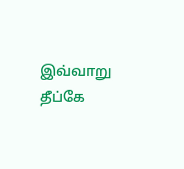இவ்வாறு தீப்கே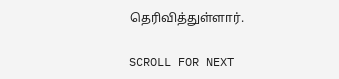தெரிவித்துள்ளார்.

SCROLL FOR NEXT